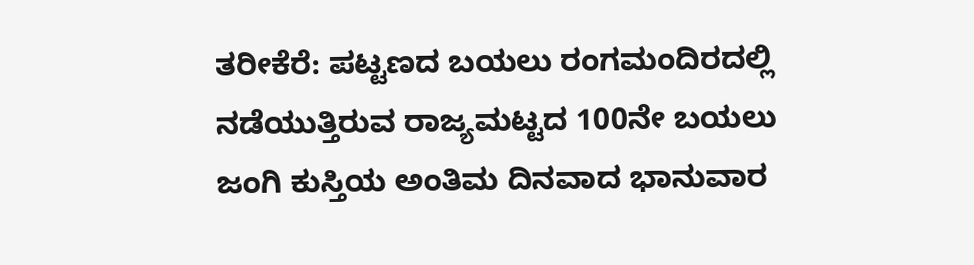ತರೀಕೆರೆ: ಪಟ್ಟಣದ ಬಯಲು ರಂಗಮಂದಿರದಲ್ಲಿ ನಡೆಯುತ್ತಿರುವ ರಾಜ್ಯಮಟ್ಟದ 100ನೇ ಬಯಲು ಜಂಗಿ ಕುಸ್ತಿಯ ಅಂತಿಮ ದಿನವಾದ ಭಾನುವಾರ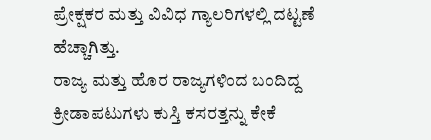ಪ್ರೇಕ್ಷಕರ ಮತ್ತು ವಿವಿಧ ಗ್ಯಾಲರಿಗಳಲ್ಲಿ ದಟ್ಟಣೆ ಹೆಚ್ಚಾಗಿತ್ತು.
ರಾಜ್ಯ ಮತ್ತು ಹೊರ ರಾಜ್ಯಗಳಿಂದ ಬಂದಿದ್ದ ಕ್ರೀಡಾಪಟುಗಳು ಕುಸ್ತಿ ಕಸರತ್ತನ್ನು ಕೇಕೆ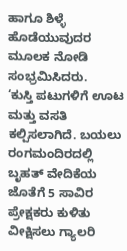ಹಾಗೂ ಶಿಳ್ಳೆ ಹೊಡೆಯುವುದರ ಮೂಲಕ ನೋಡಿ ಸಂಭ್ರಮಿಸಿದರು.
‘ಕುಸ್ತಿ ಪಟುಗಳಿಗೆ ಊಟ ಮತ್ತು ವಸತಿ ಕಲ್ಪಿಸಲಾಗಿದೆ. ಬಯಲು ರಂಗಮಂದಿರದಲ್ಲಿ ಬೃಹತ್ ವೇದಿಕೆಯ ಜೊತೆಗೆ 5 ಸಾವಿರ ಪ್ರೇಕ್ಷಕರು ಕುಳಿತು ವೀಕ್ಷಿಸಲು ಗ್ಯಾಲರಿ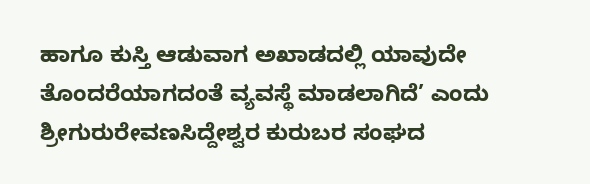ಹಾಗೂ ಕುಸ್ತಿ ಆಡುವಾಗ ಅಖಾಡದಲ್ಲಿ ಯಾವುದೇ ತೊಂದರೆಯಾಗದಂತೆ ವ್ಯವಸ್ಥೆ ಮಾಡಲಾಗಿದೆ’ ಎಂದು ಶ್ರೀಗುರುರೇವಣಸಿದ್ದೇಶ್ವರ ಕುರುಬರ ಸಂಘದ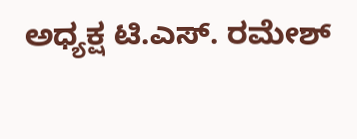ಅಧ್ಯಕ್ಷ ಟಿ.ಎಸ್. ರಮೇಶ್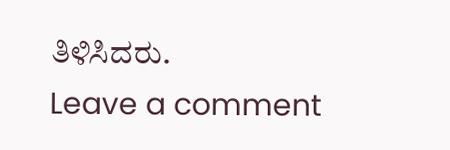ತಿಳಿಸಿದರು.
Leave a comment